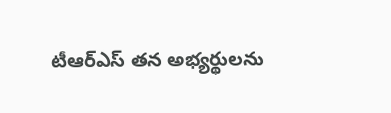టీఆర్ఎస్ తన అభ్యర్థులను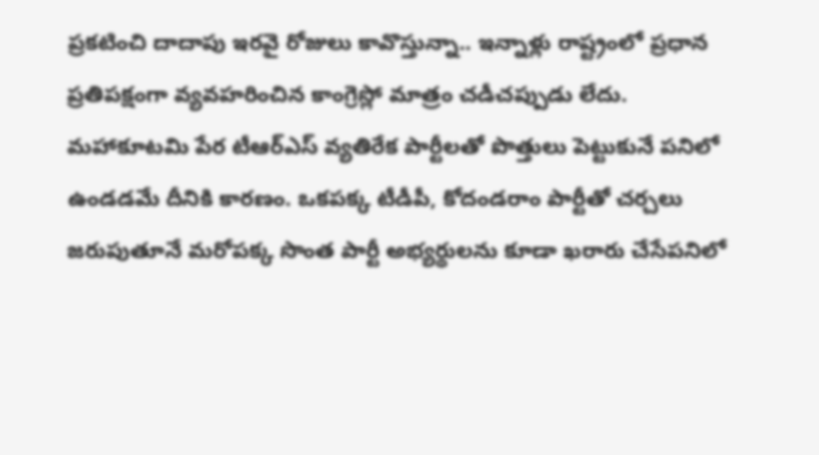ప్రకటించి దాదాపు ఇరవై రోజులు కావొస్తున్నా.. ఇన్నాళ్లు రాష్ట్రంలో ప్రధాన ప్రతిపక్షంగా వ్యవహరించిన కాంగ్రెస్లో మాత్రం చడీచప్పుడు లేదు. మహాకూటమి పేర టీఆర్ఎస్ వ్యతిరేక పార్టీలతో పొత్తులు పెట్టుకునే పనిలో ఉండడమే దీనికి కారణం. ఒకపక్క టీడీపీ, కోదండరాం పార్టీతో చర్చలు జరుపుతూనే మరోపక్క సొంత పార్టీ అభ్యర్థులను కూడా ఖరారు చేసేపనిలో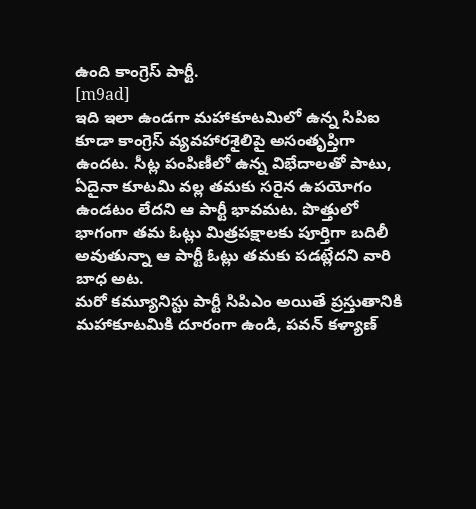ఉంది కాంగ్రెస్ పార్టీ.
[m9ad]
ఇది ఇలా ఉండగా మహాకూటమిలో ఉన్న సిపిఐ కూడా కాంగ్రెస్ వ్యవహారశైలిపై అసంతృప్తిగా ఉందట. సీట్ల పంపిణీలో ఉన్న విభేదాలతో పాటు, ఏదైనా కూటమి వల్ల తమకు సరైన ఉపయోగం ఉండటం లేదని ఆ పార్టీ భావమట. పొత్తులో భాగంగా తమ ఓట్లు మిత్రపక్షాలకు పూర్తిగా బదిలీ అవుతున్నా ఆ పార్టీ ఓట్లు తమకు పడట్లేదని వారి బాధ అట.
మరో కమ్యూనిస్టు పార్టీ సిపిఎం అయితే ప్రస్తుతానికి మహాకూటమికి దూరంగా ఉండి, పవన్ కళ్యాణ్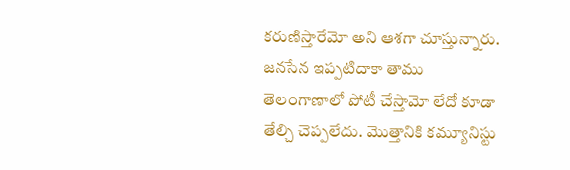కరుణిస్తారేమో అని ఆశగా చూస్తున్నారు. జనసేన ఇప్పటిదాకా తాము తెలంగాణాలో పోటీ చేస్తామో లేదో కూడా తేల్చి చెప్పలేదు. మొత్తానికి కమ్యూనిస్టు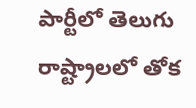పార్టీలో తెలుగు రాష్ట్రాలలో తోక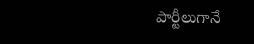పార్టీలుగానే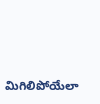మిగిలిపోయేలా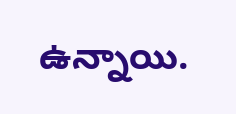ఉన్నాయి.